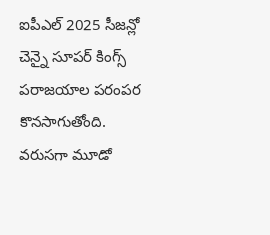ఐపీఎల్ 2025 సీజన్లో చెన్నై సూపర్ కింగ్స్ పరాజయాల పరంపర కొనసాగుతోంది. వరుసగా మూడో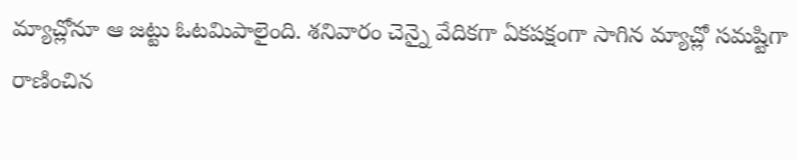మ్యాచ్లోనూ ఆ జట్టు ఓటమిపాలైంది. శనివారం చెన్నై వేదికగా ఏకపక్షంగా సాగిన మ్యాచ్లో సమష్టిగా రాణించిన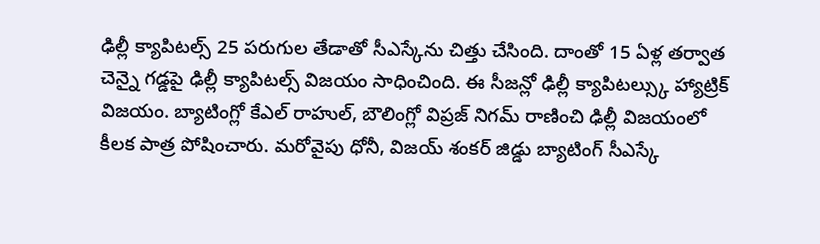ఢిల్లీ క్యాపిటల్స్ 25 పరుగుల తేడాతో సీఎస్కేను చిత్తు చేసింది. దాంతో 15 ఏళ్ల తర్వాత చెన్నై గడ్డపై ఢిల్లీ క్యాపిటల్స్ విజయం సాధించింది. ఈ సీజన్లో ఢిల్లీ క్యాపిటల్స్కు హ్యాట్రిక్ విజయం. బ్యాటింగ్లో కేఎల్ రాహుల్, బౌలింగ్లో విప్రజ్ నిగమ్ రాణించి ఢిల్లీ విజయంలో కీలక పాత్ర పోషించారు. మరోవైపు ధోనీ, విజయ్ శంకర్ జిడ్డు బ్యాటింగ్ సీఎస్కే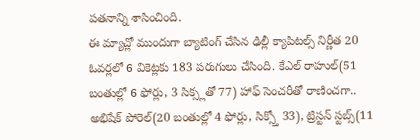పతనాన్ని శాసించింది.
ఈ మ్యాచ్లో ముందుగా బ్యాటింగ్ చేసిన ఢిల్లీ క్యాపిటల్స్ నిర్ణీత 20 ఓవర్లలో 6 వికెట్లకు 183 పరుగులు చేసింది. కేఎల్ రాహుల్(51 బంతుల్లో 6 ఫోర్లు, 3 సిక్స్లతో 77) హాఫ్ సెంచరీతో రాణించగా.. అభిషేక్ పోరెల్(20 బంతుల్లో 4 ఫోర్లు, సిక్స్తో 33), ట్రిస్టన్ స్టబ్స్(11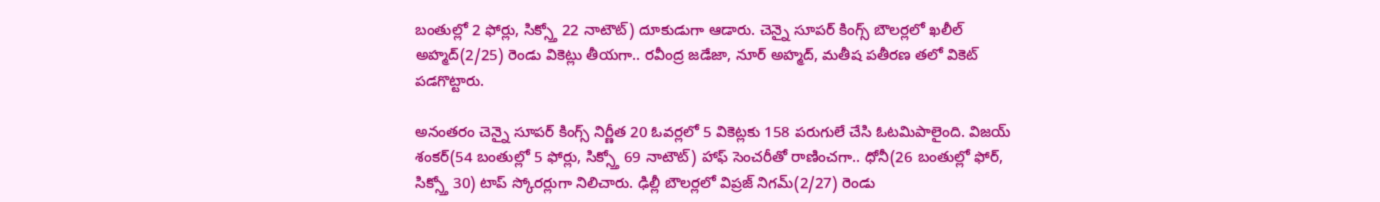బంతుల్లో 2 ఫోర్లు, సిక్స్తో 22 నాటౌట్) దూకుడుగా ఆడారు. చెన్నై సూపర్ కింగ్స్ బౌలర్లలో ఖలీల్ అహ్మద్(2/25) రెండు వికెట్లు తీయగా.. రవీంద్ర జడేజా, నూర్ అహ్మద్, మతీష పతీరణ తలో వికెట్ పడగొట్టారు.

అనంతరం చెన్నై సూపర్ కింగ్స్ నిర్ణీత 20 ఓవర్లలో 5 వికెట్లకు 158 పరుగులే చేసి ఓటమిపాలైంది. విజయ్ శంకర్(54 బంతుల్లో 5 ఫోర్లు, సిక్స్తో 69 నాటౌట్) హాఫ్ సెంచరీతో రాణించగా.. ధోనీ(26 బంతుల్లో ఫోర్, సిక్స్తో 30) టాప్ స్కోరర్లుగా నిలిచారు. ఢిల్లీ బౌలర్లలో విప్రజ్ నిగమ్(2/27) రెండు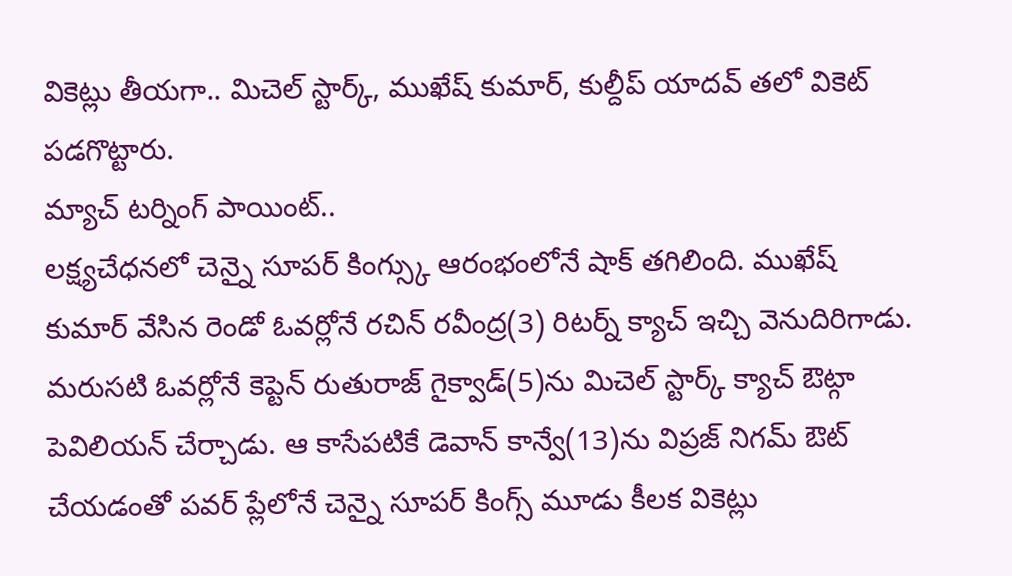వికెట్లు తీయగా.. మిచెల్ స్టార్క్, ముఖేష్ కుమార్, కుల్దీప్ యాదవ్ తలో వికెట్ పడగొట్టారు.
మ్యాచ్ టర్నింగ్ పాయింట్..
లక్ష్యచేధనలో చెన్నై సూపర్ కింగ్స్కు ఆరంభంలోనే షాక్ తగిలింది. ముఖేష్ కుమార్ వేసిన రెండో ఓవర్లోనే రచిన్ రవీంద్ర(3) రిటర్న్ క్యాచ్ ఇచ్చి వెనుదిరిగాడు. మరుసటి ఓవర్లోనే కెప్టెన్ రుతురాజ్ గైక్వాడ్(5)ను మిచెల్ స్టార్క్ క్యాచ్ ఔట్గా పెవిలియన్ చేర్చాడు. ఆ కాసేపటికే డెవాన్ కాన్వే(13)ను విప్రజ్ నిగమ్ ఔట్ చేయడంతో పవర్ ప్లేలోనే చెన్నై సూపర్ కింగ్స్ మూడు కీలక వికెట్లు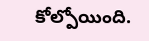కోల్పోయింది.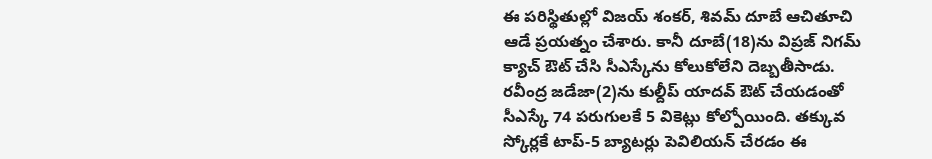ఈ పరిస్థితుల్లో విజయ్ శంకర్, శివమ్ దూబే ఆచితూచి ఆడే ప్రయత్నం చేశారు. కానీ దూబే(18)ను విప్రజ్ నిగమ్ క్యాచ్ ఔట్ చేసి సీఎస్కేను కోలుకోలేని దెబ్బతీసాడు. రవీంద్ర జడేజా(2)ను కుల్దీప్ యాదవ్ ఔట్ చేయడంతో సీఎస్కే 74 పరుగులకే 5 వికెట్లు కోల్పోయింది. తక్కువ స్కోర్లకే టాప్-5 బ్యాటర్లు పెవిలియన్ చేరడం ఈ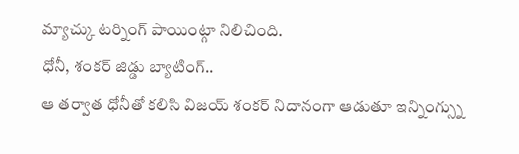మ్యాచ్కు టర్నింగ్ పాయింట్గా నిలిచింది.
ధోనీ, శంకర్ జిడ్డు బ్యాటింగ్..
ఆ తర్వాత ధోనీతో కలిసి విజయ్ శంకర్ నిదానంగా ఆడుతూ ఇన్నింగ్స్ను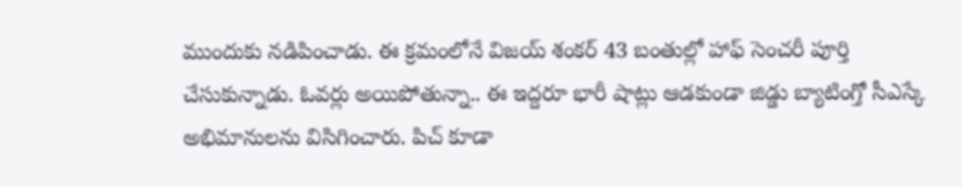ముందుకు నడిపించాడు. ఈ క్రమంలోనే విజయ్ శంకర్ 43 బంతుల్లో హాఫ్ సెంచరీ పూర్తి చేసుకున్నాడు. ఓవర్లు అయిపోతున్నా.. ఈ ఇద్దరూ భారీ షాట్లు ఆడకుండా జిడ్డు బ్యాటింగ్తో సీఎస్కే అభిమానులను విసిగించారు. పిచ్ కూడా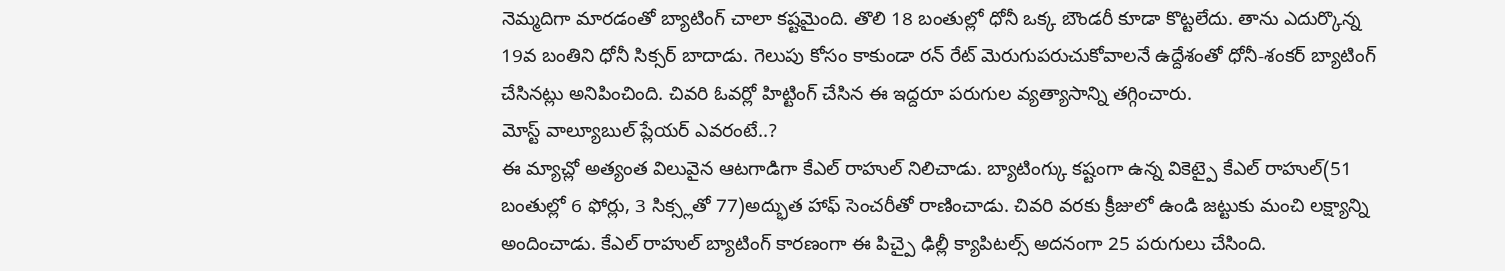నెమ్మదిగా మారడంతో బ్యాటింగ్ చాలా కష్టమైంది. తొలి 18 బంతుల్లో ధోనీ ఒక్క బౌండరీ కూడా కొట్టలేదు. తాను ఎదుర్కొన్న 19వ బంతిని ధోనీ సిక్సర్ బాదాడు. గెలుపు కోసం కాకుండా రన్ రేట్ మెరుగుపరుచుకోవాలనే ఉద్దేశంతో ధోనీ-శంకర్ బ్యాటింగ్ చేసినట్లు అనిపించింది. చివరి ఓవర్లో హిట్టింగ్ చేసిన ఈ ఇద్దరూ పరుగుల వ్యత్యాసాన్ని తగ్గించారు.
మోస్ట్ వాల్యూబుల్ ప్లేయర్ ఎవరంటే..?
ఈ మ్యాచ్లో అత్యంత విలువైన ఆటగాడిగా కేఎల్ రాహుల్ నిలిచాడు. బ్యాటింగ్కు కష్టంగా ఉన్న వికెట్పై కేఎల్ రాహుల్(51 బంతుల్లో 6 ఫోర్లు, 3 సిక్స్లతో 77)అద్భుత హాఫ్ సెంచరీతో రాణించాడు. చివరి వరకు క్రీజులో ఉండి జట్టుకు మంచి లక్ష్యాన్ని అందించాడు. కేఎల్ రాహుల్ బ్యాటింగ్ కారణంగా ఈ పిచ్పై ఢిల్లీ క్యాపిటల్స్ అదనంగా 25 పరుగులు చేసింది.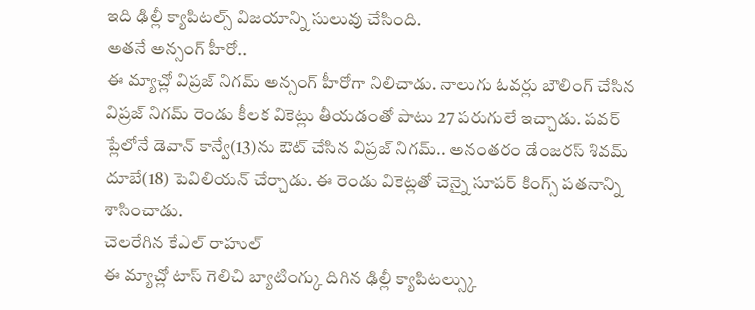ఇది ఢిల్లీ క్యాపిటల్స్ విజయాన్ని సులువు చేసింది.
అతనే అన్సంగ్ హీరో..
ఈ మ్యాచ్లో విప్రజ్ నిగమ్ అన్సంగ్ హీరోగా నిలిచాడు. నాలుగు ఓవర్లు బౌలింగ్ చేసిన విప్రజ్ నిగమ్ రెండు కీలక వికెట్లు తీయడంతో పాటు 27 పరుగులే ఇచ్చాడు. పవర్ ప్లేలోనే డెవాన్ కాన్వే(13)ను ఔట్ చేసిన విప్రజ్ నిగమ్.. అనంతరం డేంజరస్ శివమ్ దూబే(18) పెవిలియన్ చేర్చాడు. ఈ రెండు వికెట్లతో చెన్నై సూపర్ కింగ్స్ పతనాన్ని శాసించాడు.
చెలరేగిన కేఎల్ రాహుల్
ఈ మ్యాచ్లో టాస్ గెలిచి బ్యాటింగ్కు దిగిన ఢిల్లీ క్యాపిటల్స్కు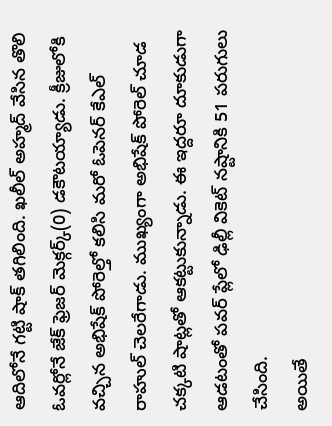ఆదిలోనే గట్టి షాక్ తగిలింది. ఖలీల్ అహ్మద్ వేసిన తొలి ఓవర్లోనే జేక్ ఫ్రెజర్ మెక్గర్క్(0) డకౌటయ్యాడు. క్రీజులోకి వచ్చిన అభిషేక్ పోరెల్తో కలిసి మరో ఓపెనర్ కేఎల్ రాహుల్ చెలరేగాడు. ముఖ్యంగా అభిషేక్ పోరెల్ చూడ చక్కటి షాట్లతో ఆకట్టుకున్నాడు. ఈ ఇద్దరూ దూకుడుగా ఆడటంతో పవర్ ప్లేలో ఢిల్లీ వికెట్ నష్టానికి 51 పరుగులు చేసింది.
అయితే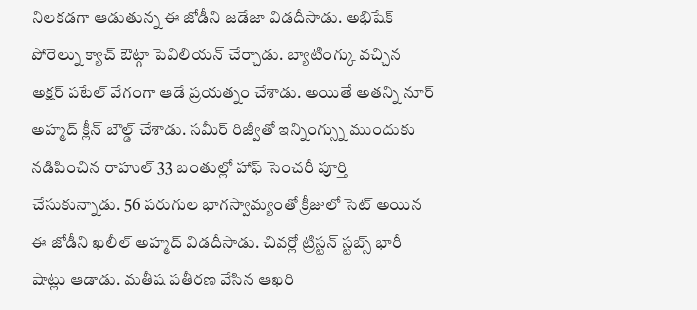నిలకడగా ఆడుతున్న ఈ జోడీని జడేజా విడదీసాడు. అభిషేక్ పోరెల్ను క్యాచ్ ఔట్గా పెవిలియన్ చేర్చాడు. బ్యాటింగ్కు వచ్చిన అక్షర్ పటేల్ వేగంగా ఆడే ప్రయత్నం చేశాడు. అయితే అతన్ని నూర్ అహ్మద్ క్లీన్ బౌల్డ్ చేశాడు. సమీర్ రిజ్వీతో ఇన్నింగ్స్ను ముందుకు నడిపించిన రాహుల్ 33 బంతుల్లో హాఫ్ సెంచరీ పూర్తి చేసుకున్నాడు. 56 పరుగుల భాగస్వామ్యంతో క్రీజులో సెట్ అయిన ఈ జోడీని ఖలీల్ అహ్మద్ విడదీసాడు. చివర్లో ట్రిస్టన్ స్టబ్స్ భారీ షాట్లు ఆడాడు. మతీష పతీరణ వేసిన ఆఖరి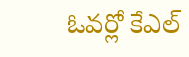ఓవర్లో కేఎల్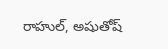రాహుల్, అషుతోష్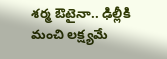శర్మ ఔటైనా.. ఢిల్లీకి మంచి లక్ష్యమే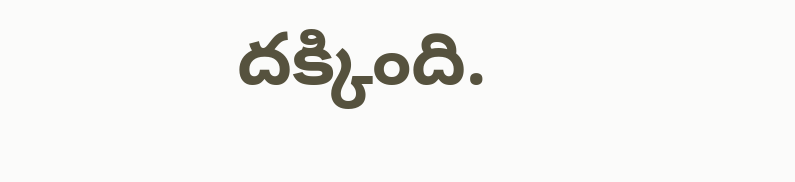దక్కింది.